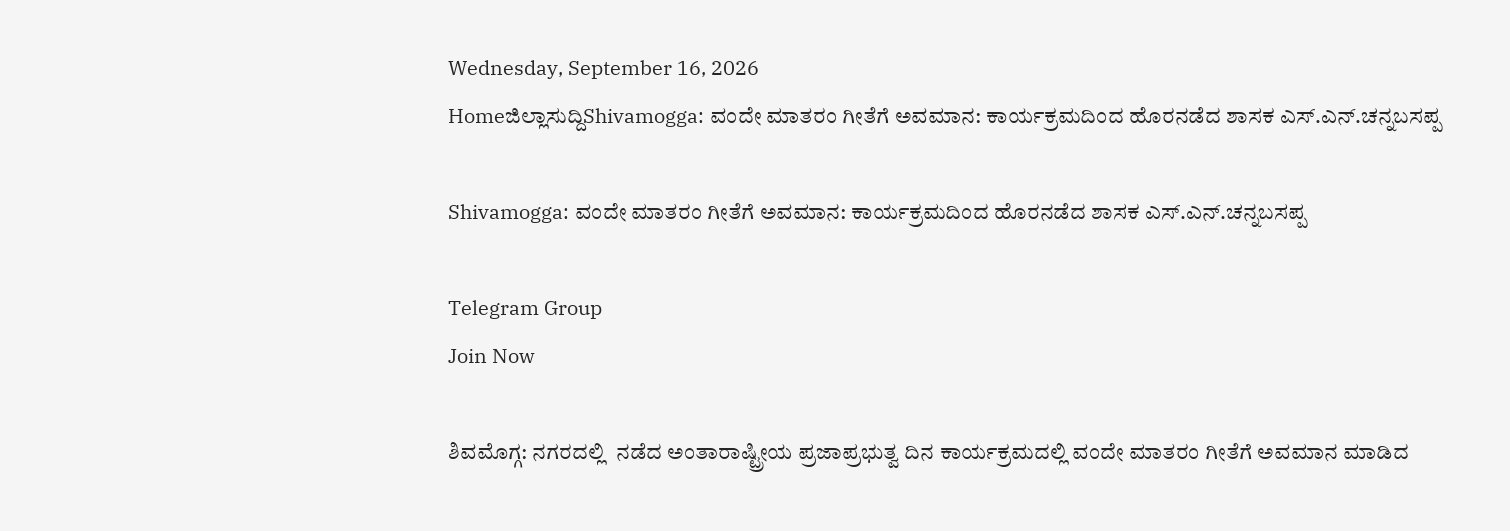Wednesday, September 16, 2026
Homeಜಿಲ್ಲಾಸುದ್ದಿShivamogga: ವಂದೇ ಮಾತರಂ ಗೀತೆಗೆ ಅವಮಾನ: ಕಾರ್ಯಕ್ರಮದಿಂದ ಹೊರನಡೆದ ಶಾಸಕ ಎಸ್.ಎನ್.ಚನ್ನಬಸಪ್ಪ

Shivamogga: ವಂದೇ ಮಾತರಂ ಗೀತೆಗೆ ಅವಮಾನ: ಕಾರ್ಯಕ್ರಮದಿಂದ ಹೊರನಡೆದ ಶಾಸಕ ಎಸ್.ಎನ್.ಚನ್ನಬಸಪ್ಪ

Telegram Group
Join Now

ಶಿವಮೊಗ್ಗ: ನಗರದಲ್ಲಿ  ನಡೆದ ಅಂತಾರಾಷ್ಟ್ರೀಯ ಪ್ರಜಾಪ್ರಭುತ್ವ ದಿನ ಕಾರ್ಯಕ್ರಮದಲ್ಲಿ ವಂದೇ ಮಾತರಂ ಗೀತೆಗೆ ಅವಮಾನ ಮಾಡಿದ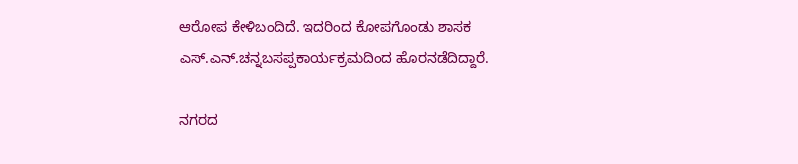ಆರೋಪ ಕೇಳಿಬಂದಿದೆ. ಇದರಿಂದ ಕೋಪಗೊಂಡು ಶಾಸಕ ಎಸ್.ಎನ್.ಚನ್ನಬಸಪ್ಪಕಾರ್ಯಕ್ರಮದಿಂದ ಹೊರನಡೆದಿದ್ದಾರೆ.

ನಗರದ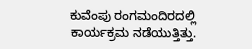ಕುವೆಂಪು ರಂಗಮಂದಿರದಲ್ಲಿ ಕಾರ್ಯಕ್ರಮ ನಡೆಯುತ್ತಿತ್ತು.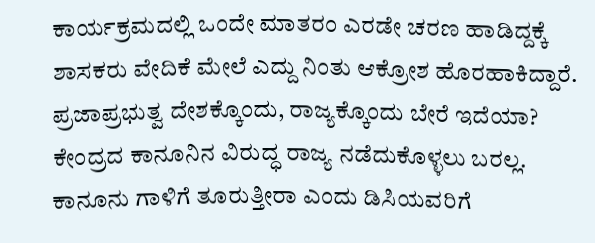ಕಾರ್ಯಕ್ರಮದಲ್ಲಿ ಒಂದೇ ಮಾತರಂ ಎರಡೇ ಚರಣ ಹಾಡಿದ್ದಕ್ಕೆ ಶಾಸಕರು ವೇದಿಕೆ ಮೇಲೆ ಎದ್ದು ನಿಂತು ಆಕ್ರೋಶ ಹೊರಹಾಕಿದ್ದಾರೆ. ಪ್ರಜಾಪ್ರಭುತ್ವ ದೇಶಕ್ಕೊಂದು, ರಾಜ್ಯಕ್ಕೊಂದು ಬೇರೆ ಇದೆಯಾ? ಕೇಂದ್ರದ ಕಾನೂನಿನ ವಿರುದ್ಧ ರಾಜ್ಯ ನಡೆದುಕೊಳ್ಳಲು ಬರಲ್ಲ. ಕಾನೂನು ಗಾಳಿಗೆ ತೂರುತ್ತೀರಾ ಎಂದು ಡಿಸಿಯವರಿಗೆ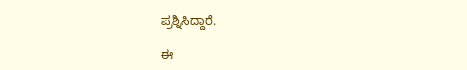ಪ್ರಶ್ನಿಸಿದ್ದಾರೆ.

ಈ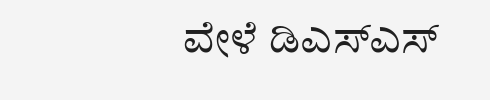ವೇಳೆ ಡಿಎಸ್ಎಸ್‌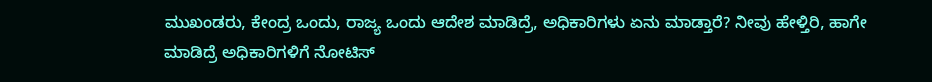ಮುಖಂಡರು, ಕೇಂದ್ರ ಒಂದು, ರಾಜ್ಯ ಒಂದು ಆದೇಶ ಮಾಡಿದ್ರೆ, ಅಧಿಕಾರಿಗಳು ಏನು ಮಾಡ್ತಾರೆ? ನೀವು ಹೇಳ್ತಿರಿ, ಹಾಗೇ ಮಾಡಿದ್ರೆ ಅಧಿಕಾರಿಗಳಿಗೆ ನೋಟಿಸ್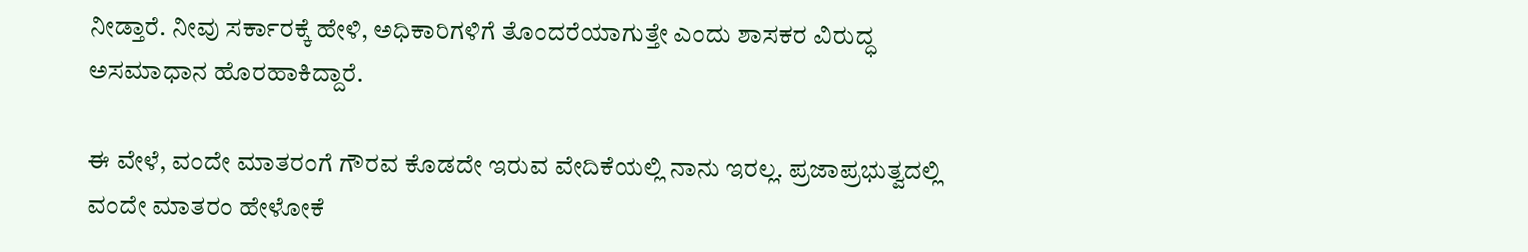ನೀಡ್ತಾರೆ. ನೀವು ಸರ್ಕಾರಕ್ಕೆ ಹೇಳಿ, ಅಧಿಕಾರಿಗಳಿಗೆ ತೊಂದರೆಯಾಗುತ್ತೇ ಎಂದು ಶಾಸಕರ ವಿರುದ್ಧ ಅಸಮಾಧಾನ ಹೊರಹಾಕಿದ್ದಾರೆ.

ಈ ವೇಳೆ, ವಂದೇ ಮಾತರಂಗೆ ಗೌರವ ಕೊಡದೇ ಇರುವ ವೇದಿಕೆಯಲ್ಲಿ ನಾನು ಇರಲ್ಲ. ಪ್ರಜಾಪ್ರಭುತ್ವದಲ್ಲಿ ವಂದೇ ಮಾತರಂ ಹೇಳೋಕೆ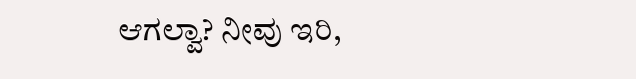ಆಗಲ್ವಾ? ನೀವು ಇರಿ,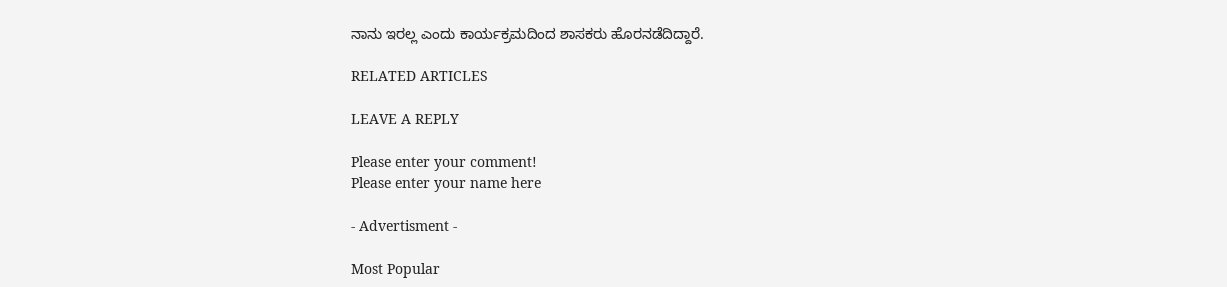ನಾನು ಇರಲ್ಲ ಎಂದು ಕಾರ್ಯಕ್ರಮದಿಂದ ಶಾಸಕರು ಹೊರನಡೆದಿದ್ದಾರೆ.

RELATED ARTICLES

LEAVE A REPLY

Please enter your comment!
Please enter your name here

- Advertisment -

Most Popular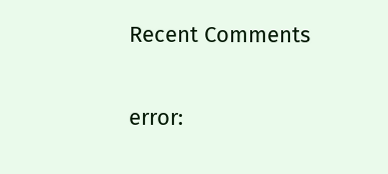Recent Comments

error: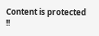Content is protected !!